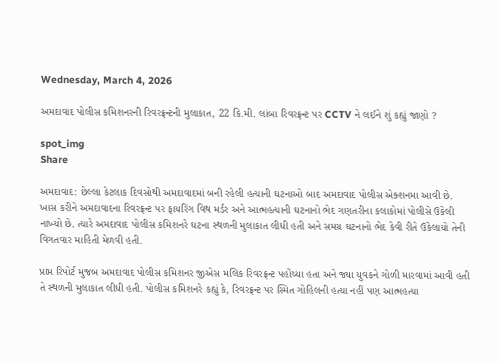Wednesday, March 4, 2026

અમદાવાદ પોલીસ કમિશનરની રિવરફ્રન્ટની મુલાકાત, 22 કિ.મી. લાંબા રિવરફ્રન્ટ પર CCTV ને લઈને શું કહ્યું જાણો ?

spot_img
Share

અમદાવાદ: છેલ્લા કેટલાક દિવસોથી અમદાવાદમાં બની રહેલી હત્યાની ઘટનાઓ બાદ અમદાવાદ પોલીસ એક્શનમા આવી છે. ખાસ કરીને અમદાવાદના રિવરફ્રન્ટ પર ફાયરિંગ વિથ મર્ડર અને આત્મહત્યાની ઘટનાનો ભેદ ગણતરીના કલાકોમાં પોલીસે ઉકેલી નાખ્યો છે. ત્યારે અમદાવાદ પોલીસ કમિશનરે ઘટના સ્થળની મુલાકાત લીધી હતી અને સમગ્ર ઘટનાનો ભેદ કેવી રીતે ઉકેલાયો તેની વિગતવાર માહિતી મેળવી હતી.

પ્રાપ્ત રિપોર્ટ મુજબ અમદાવાદ પોલીસ કમિશનર જીએસ મલિક રિવરફ્રન્ટ પહોંચ્યા હતા અને જ્યા યુવકને ગોળી મારવામાં આવી હતી તે સ્થળની મુલાકાત લીધી હતી. પોલીસ કમિશનરે કહ્યું કે, રિવરફ્રન્ટ પર સ્મિત ગોહિલની હત્યા નહીં પણ આત્મહત્યા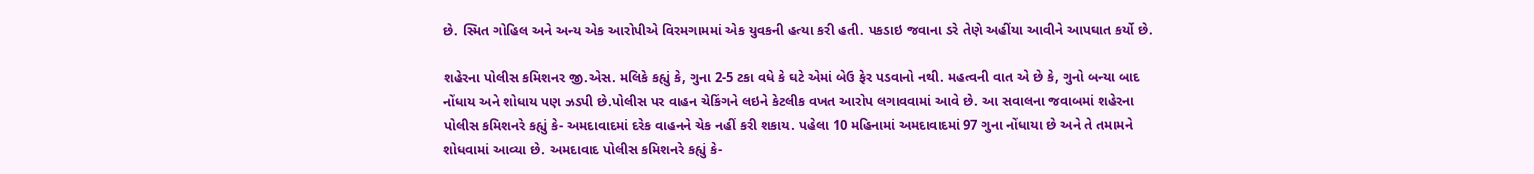છે. સ્મિત ગોહિલ અને અન્ય એક આરોપીએ વિરમગામમાં એક યુવકની હત્યા કરી હતી. પકડાઇ જવાના ડરે તેણે અહીંયા આવીને આપઘાત કર્યો છે.

શહેરના પોલીસ કમિશનર જી.એસ. મલિકે કહ્યું કે, ગુના 2-5 ટકા વધે કે ઘટે એમાં બેઉ ફેર પડવાનો નથી. મહત્વની વાત એ છે કે, ગુનો બન્યા બાદ નોંધાય અને શોધાય પણ ઝડપી છે.પોલીસ પર વાહન ચેકિંગને લઇને કેટલીક વખત આરોપ લગાવવામાં આવે છે. આ સવાલના જવાબમાં શહેરના પોલીસ કમિશનરે કહ્યું કે- અમદાવાદમાં દરેક વાહનને ચેક નહીં કરી શકાય. પહેલા 10 મહિનામાં અમદાવાદમાં 97 ગુના નોંધાયા છે અને તે તમામને શોધવામાં આવ્યા છે. અમદાવાદ પોલીસ કમિશનરે કહ્યું કે-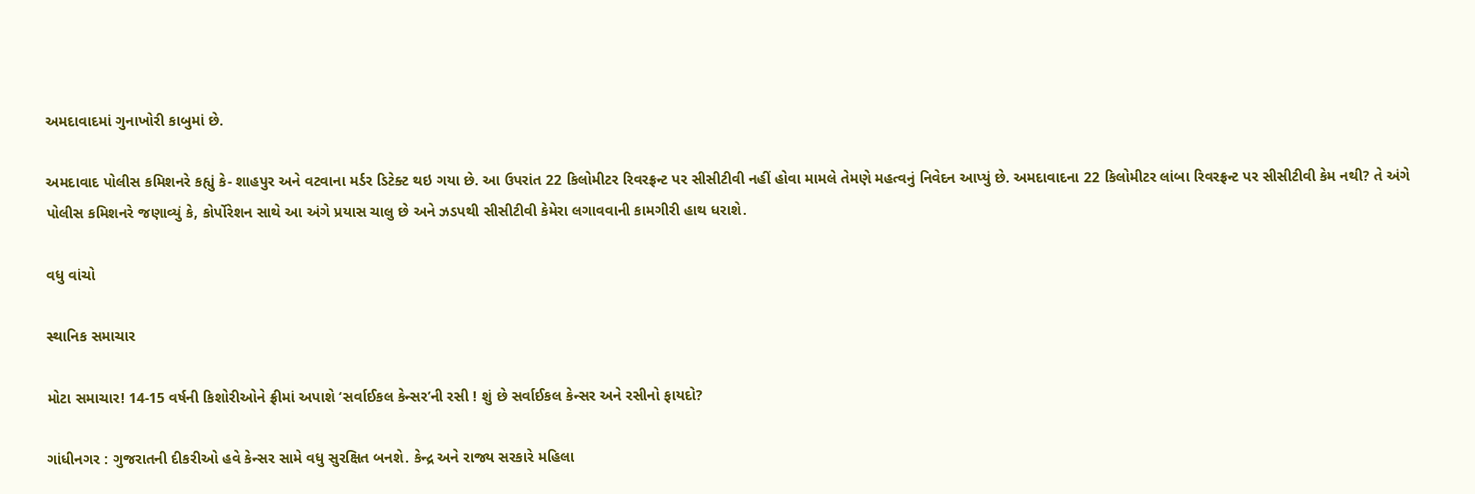અમદાવાદમાં ગુનાખોરી કાબુમાં છે.

અમદાવાદ પોલીસ કમિશનરે કહ્યું કે- શાહપુર અને વટવાના મર્ડર ડિટેક્ટ થઇ ગયા છે. આ ઉપરાંત 22 કિલોમીટર રિવરફ્રન્ટ પર સીસીટીવી નહીં હોવા મામલે તેમણે મહત્વનું નિવેદન આપ્યું છે. અમદાવાદના 22 કિલોમીટર લાંબા રિવરફ્રન્ટ પર સીસીટીવી કેમ નથી? તે અંગે પોલીસ કમિશનરે જણાવ્યું કે, કોર્પોરેશન સાથે આ અંગે પ્રયાસ ચાલુ છે અને ઝડપથી સીસીટીવી કેમેરા લગાવવાની કામગીરી હાથ ધરાશે.

વધુ વાંચો

સ્થાનિક સમાચાર

મોટા સમાચાર! 14-15 વર્ષની કિશોરીઓને ફ્રીમાં અપાશે ‘સર્વાઈકલ કેન્સર’ની રસી ! શું છે સર્વાઈકલ કેન્સર અને રસીનો ફાયદો?

ગાંધીનગર : ગુજરાતની દીકરીઓ હવે કેન્સર સામે વધુ સુરક્ષિત બનશે. કેન્દ્ર અને રાજ્ય સરકારે મહિલા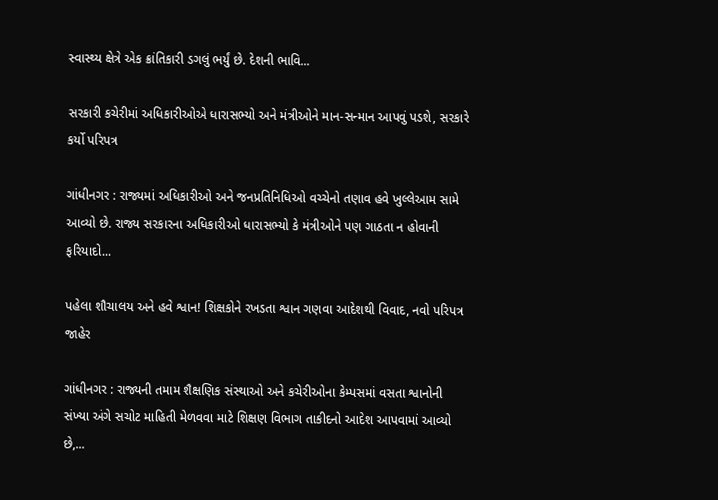સ્વાસ્થ્ય ક્ષેત્રે એક ક્રાંતિકારી ડગલું ભર્યું છે. દેશની ભાવિ...

સરકારી કચેરીમાં અધિકારીઓએ ધારાસભ્યો અને મંત્રીઓને માન-સન્માન આપવું પડશે, સરકારે કર્યો પરિપત્ર

ગાંધીનગર : રાજ્યમાં અધિકારીઓ અને જનપ્રતિનિધિઓ વચ્ચેનો તણાવ હવે ખુલ્લેઆમ સામે આવ્યો છે. રાજ્ય સરકારના અધિકારીઓ ધારાસભ્યો કે મંત્રીઓને પણ ગાઠતા ન હોવાની ફરિયાદો...

પહેલા શૌચાલય અને હવે શ્વાન! શિક્ષકોને રખડતા શ્વાન ગણવા આદેશથી વિવાદ, નવો પરિપત્ર જાહેર

ગાંધીનગર : રાજ્યની તમામ શૈક્ષણિક સંસ્થાઓ અને કચેરીઓના કેમ્પસમાં વસતા શ્વાનોની સંખ્યા અંગે સચોટ માહિતી મેળવવા માટે શિક્ષણ વિભાગ તાકીદનો આદેશ આપવામાં આવ્યો છે,...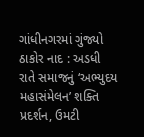ગાંધીનગરમાં ગુંજ્યો ઠાકોર નાદ : અડધી રાતે સમાજનું ‘અભ્યુદય મહાસંમેલન’ શક્તિ પ્રદર્શન, ઉમટી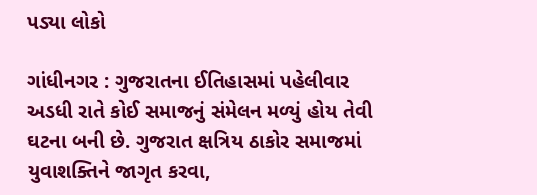પડ્યા લોકો

ગાંધીનગર : ગુજરાતના ઈતિહાસમાં પહેલીવાર અડધી રાતે કોઈ સમાજનું સંમેલન મળ્યું હોય તેવી ઘટના બની છે. ગુજરાત ક્ષત્રિય ઠાકોર સમાજમાં યુવાશક્તિને જાગૃત કરવા,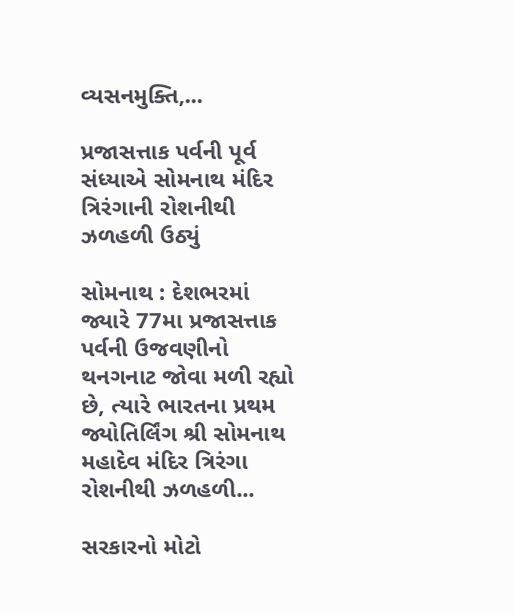વ્યસનમુક્તિ,...

પ્રજાસત્તાક પર્વની પૂર્વ સંધ્યાએ સોમનાથ મંદિર ત્રિરંગાની રોશનીથી ઝળહળી ઉઠ્યું

સોમનાથ : દેશભરમાં જ્યારે 77મા પ્રજાસત્તાક પર્વની ઉજવણીનો થનગનાટ જોવા મળી રહ્યો છે, ત્યારે ભારતના પ્રથમ જ્યોતિર્લિંગ શ્રી સોમનાથ મહાદેવ મંદિર ત્રિરંગા રોશનીથી ઝળહળી...

સરકારનો મોટો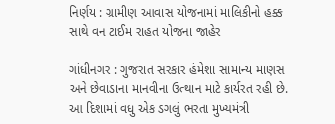નિર્ણય : ગ્રામીણ આવાસ યોજનામાં માલિકીનો હક્ક સાથે વન ટાઈમ રાહત યોજના જાહેર

ગાંધીનગર : ગુજરાત સરકાર હંમેશા સામાન્ય માણસ અને છેવાડાના માનવીના ઉત્થાન માટે કાર્યરત રહી છે. આ દિશામાં વધુ એક ડગલું ભરતા મુખ્યમંત્રી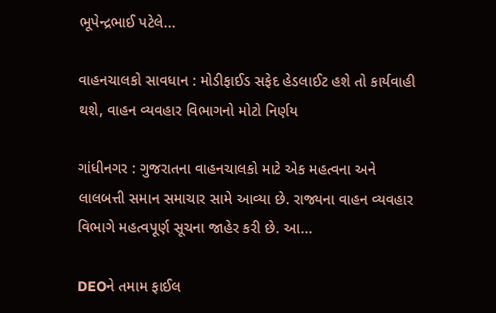ભૂપેન્દ્રભાઈ પટેલે...

વાહનચાલકો સાવધાન : મોડીફાઈડ સફેદ હેડલાઈટ હશે તો કાર્યવાહી થશે, વાહન વ્યવહાર વિભાગનો મોટો નિર્ણય

ગાંધીનગર : ગુજરાતના વાહનચાલકો માટે એક મહત્વના અને લાલબત્તી સમાન સમાચાર સામે આવ્યા છે. રાજ્યના વાહન વ્યવહાર વિભાગે મહત્વપૂર્ણ સૂચના જાહેર કરી છે. આ...

DEOને તમામ ફાઈલ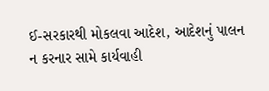ઈ-સરકારથી મોકલવા આદેશ, આદેશનું પાલન ન કરનાર સામે કાર્યવાહી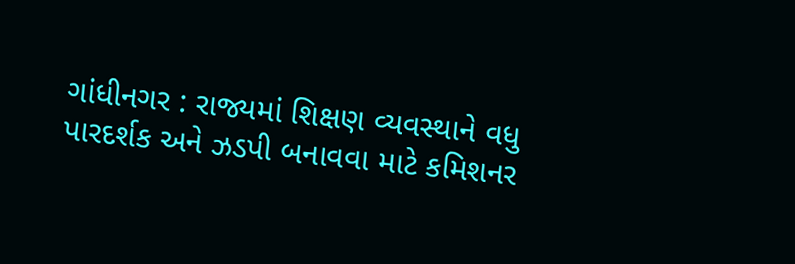ગાંધીનગર : રાજ્યમાં શિક્ષણ વ્યવસ્થાને વધુ પારદર્શક અને ઝડપી બનાવવા માટે કમિશનર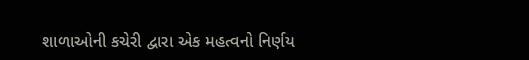શાળાઓની કચેરી દ્વારા એક મહત્વનો નિર્ણય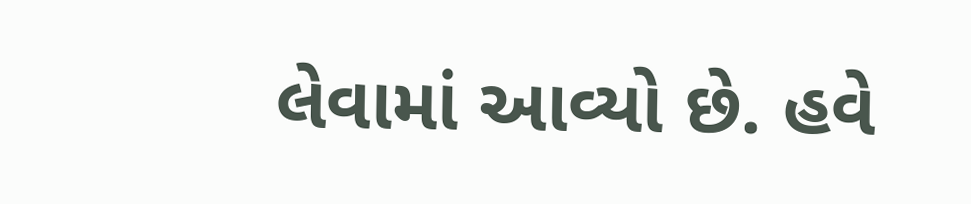લેવામાં આવ્યો છે. હવે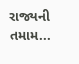રાજ્યની તમામ...